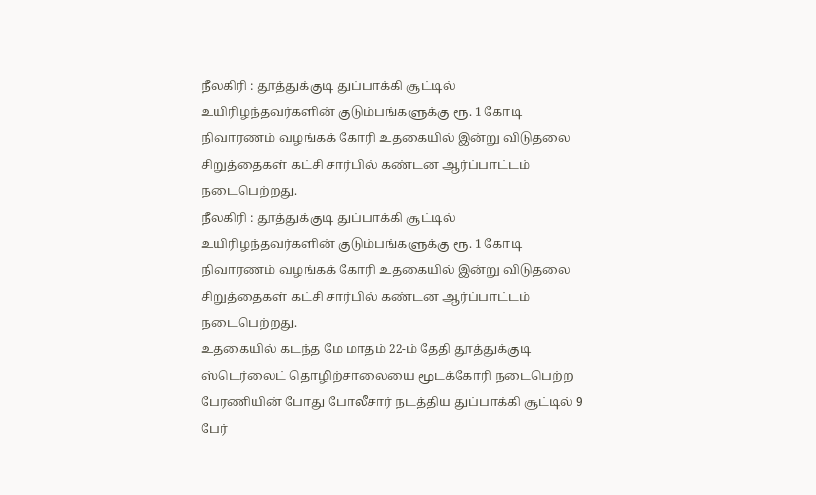நீலகிரி : தூத்துக்குடி துப்பாக்கி சூட்டில் உயிரிழந்தவர்களின் குடும்பங்களுக்கு ரூ. 1 கோடி நிவாரணம் வழங்கக் கோரி உதகையில் இன்று விடுதலை சிறுத்தைகள் கட்சி சார்பில் கண்டன ஆர்ப்பாட்டம் நடைபெற்றது.
நீலகிரி : தூத்துக்குடி துப்பாக்கி சூட்டில் உயிரிழந்தவர்களின் குடும்பங்களுக்கு ரூ. 1 கோடி நிவாரணம் வழங்கக் கோரி உதகையில் இன்று விடுதலை சிறுத்தைகள் கட்சி சார்பில் கண்டன ஆர்ப்பாட்டம் நடைபெற்றது.
உதகையில் கடந்த மே மாதம் 22-ம் தேதி தூத்துக்குடி ஸ்டெர்லைட் தொழிற்சாலையை மூடக்கோரி நடைபெற்ற பேரணியின் போது போலீசார் நடத்திய துப்பாக்கி சூட்டில் 9 பேர்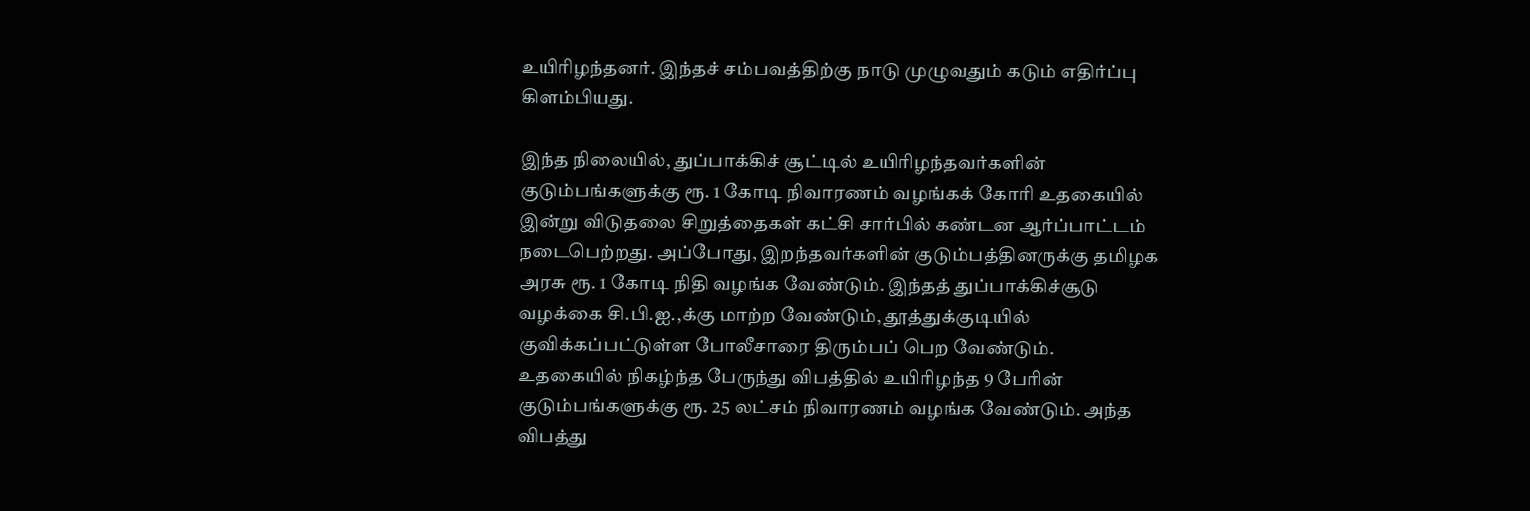உயிரிழந்தனர். இந்தச் சம்பவத்திற்கு நாடு முழுவதும் கடும் எதிர்ப்பு கிளம்பியது.

இந்த நிலையில், துப்பாக்கிச் சூட்டில் உயிரிழந்தவர்களின் குடும்பங்களுக்கு ரூ. 1 கோடி நிவாரணம் வழங்கக் கோரி உதகையில் இன்று விடுதலை சிறுத்தைகள் கட்சி சார்பில் கண்டன ஆர்ப்பாட்டம் நடைபெற்றது. அப்போது, இறந்தவர்களின் குடும்பத்தினருக்கு தமிழக அரசு ரூ. 1 கோடி நிதி வழங்க வேண்டும். இந்தத் துப்பாக்கிச்சூடு வழக்கை சி.பி.ஐ.,க்கு மாற்ற வேண்டும், தூத்துக்குடியில் குவிக்கப்பட்டுள்ள போலீசாரை திரும்பப் பெற வேண்டும்.
உதகையில் நிகழ்ந்த பேருந்து விபத்தில் உயிரிழந்த 9 பேரின் குடும்பங்களுக்கு ரூ. 25 லட்சம் நிவாரணம் வழங்க வேண்டும். அந்த விபத்து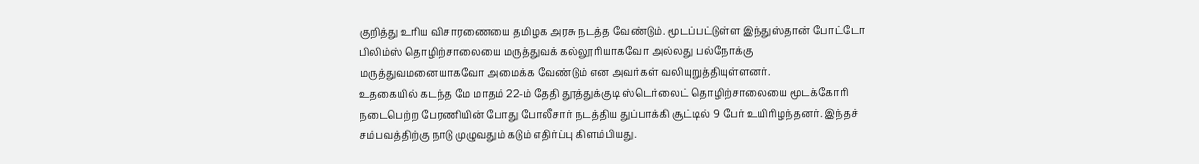குறித்து உரிய விசாரணையை தமிழக அரசு நடத்த வேண்டும். மூடப்பட்டுள்ள இந்துஸ்தான் போட்டோ பிலிம்ஸ் தொழிற்சாலையை மருத்துவக் கல்லூரியாகவோ அல்லது பல்நோக்கு மருத்துவமனையாகவோ அமைக்க வேண்டும் என அவர்கள் வலியுறுத்தியுள்ளனர்.
உதகையில் கடந்த மே மாதம் 22-ம் தேதி தூத்துக்குடி ஸ்டெர்லைட் தொழிற்சாலையை மூடக்கோரி நடைபெற்ற பேரணியின் போது போலீசார் நடத்திய துப்பாக்கி சூட்டில் 9 பேர் உயிரிழந்தனர். இந்தச் சம்பவத்திற்கு நாடு முழுவதும் கடும் எதிர்ப்பு கிளம்பியது.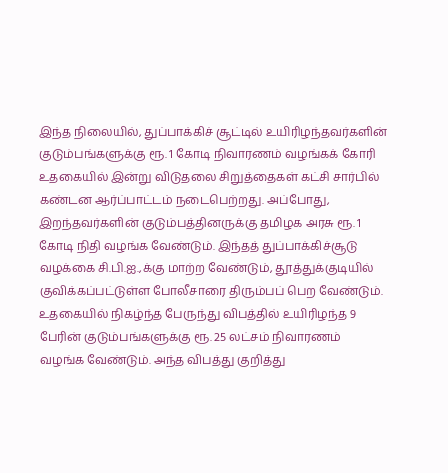இந்த நிலையில், துப்பாக்கிச் சூட்டில் உயிரிழந்தவர்களின் குடும்பங்களுக்கு ரூ. 1 கோடி நிவாரணம் வழங்கக் கோரி உதகையில் இன்று விடுதலை சிறுத்தைகள் கட்சி சார்பில் கண்டன ஆர்ப்பாட்டம் நடைபெற்றது. அப்போது, இறந்தவர்களின் குடும்பத்தினருக்கு தமிழக அரசு ரூ. 1 கோடி நிதி வழங்க வேண்டும். இந்தத் துப்பாக்கிச்சூடு வழக்கை சி.பி.ஐ.,க்கு மாற்ற வேண்டும், தூத்துக்குடியில் குவிக்கப்பட்டுள்ள போலீசாரை திரும்பப் பெற வேண்டும்.
உதகையில் நிகழ்ந்த பேருந்து விபத்தில் உயிரிழந்த 9 பேரின் குடும்பங்களுக்கு ரூ. 25 லட்சம் நிவாரணம் வழங்க வேண்டும். அந்த விபத்து குறித்து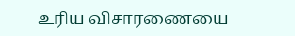உரிய விசாரணையை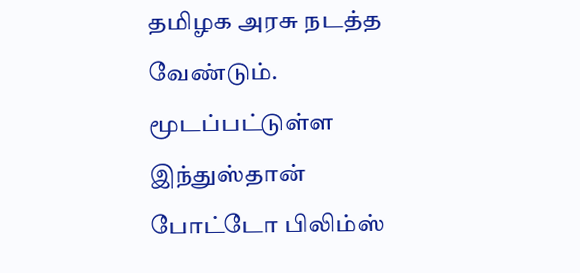தமிழக அரசு நடத்த வேண்டும். மூடப்பட்டுள்ள இந்துஸ்தான் போட்டோ பிலிம்ஸ்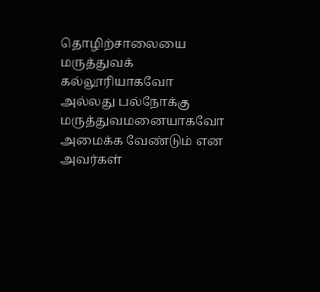தொழிற்சாலையை மருத்துவக் கல்லூரியாகவோ அல்லது பல்நோக்கு மருத்துவமனையாகவோ அமைக்க வேண்டும் என அவர்கள்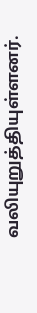வலியுறுத்தியுள்ளனர்.